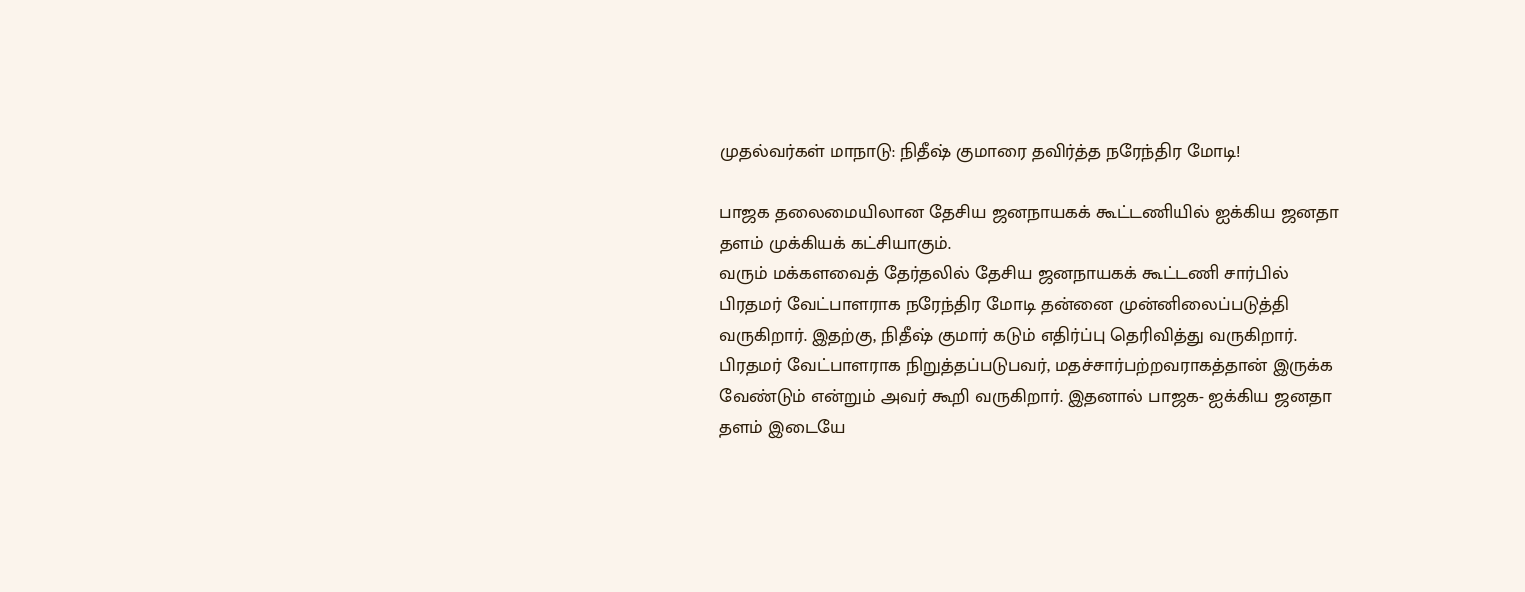முதல்வர்கள் மாநாடு: நிதீஷ் குமாரை தவிர்த்த நரேந்திர மோடி!

பாஜக தலைமையிலான தேசிய ஜனநாயகக் கூட்டணியில் ஐக்கிய ஜனதா தளம் முக்கியக் கட்சியாகும்.
வரும் மக்களவைத் தேர்தலில் தேசிய ஜனநாயகக் கூட்டணி சார்பில் பிரதமர் வேட்பாளராக நரேந்திர மோடி தன்னை முன்னிலைப்படுத்தி வருகிறார். இதற்கு, நிதீஷ் குமார் கடும் எதிர்ப்பு தெரிவித்து வருகிறார்.
பிரதமர் வேட்பாளராக நிறுத்தப்படுபவர், மதச்சார்பற்றவராகத்தான் இருக்க வேண்டும் என்றும் அவர் கூறி வருகிறார். இதனால் பாஜக- ஐக்கிய ஜனதா தளம் இடையே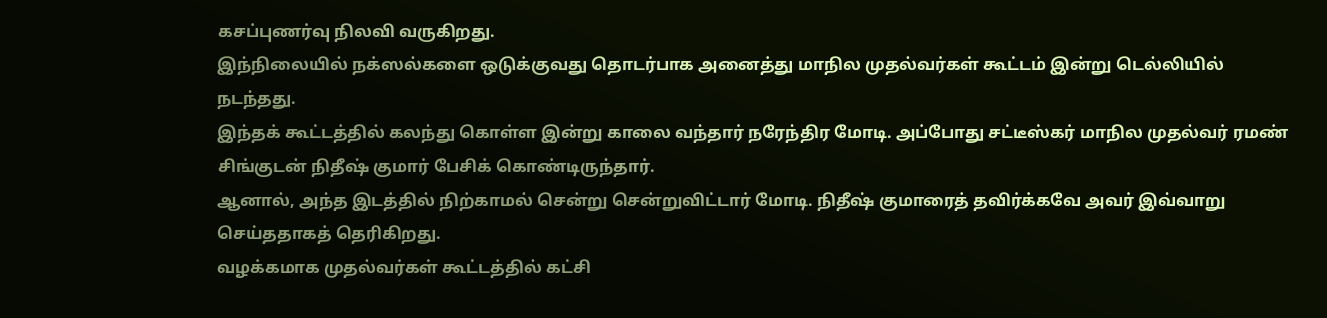கசப்புணர்வு நிலவி வருகிறது.
இந்நிலையில் நக்ஸல்களை ஒடுக்குவது தொடர்பாக அனைத்து மாநில முதல்வர்கள் கூட்டம் இன்று டெல்லியில் நடந்தது.
இந்தக் கூட்டத்தில் கலந்து கொள்ள இன்று காலை வந்தார் நரேந்திர மோடி. அப்போது சட்டீஸ்கர் மாநில முதல்வர் ரமண் சிங்குடன் நிதீஷ் குமார் பேசிக் கொண்டிருந்தார்.
ஆனால், அந்த இடத்தில் நிற்காமல் சென்று சென்றுவிட்டார் மோடி. நிதீஷ் குமாரைத் தவிர்க்கவே அவர் இவ்வாறு செய்ததாகத் தெரிகிறது.
வழக்கமாக முதல்வர்கள் கூட்டத்தில் கட்சி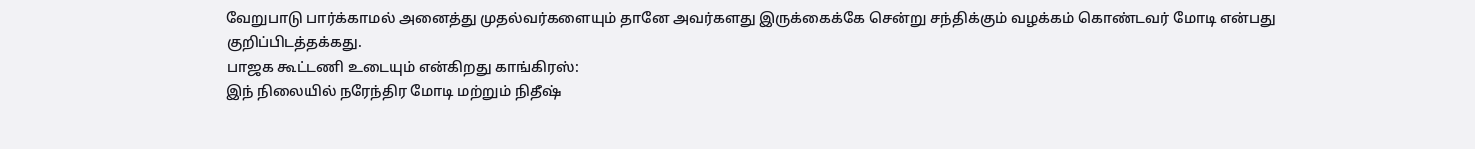வேறுபாடு பார்க்காமல் அனைத்து முதல்வர்களையும் தானே அவர்களது இருக்கைக்கே சென்று சந்திக்கும் வழக்கம் கொண்டவர் மோடி என்பது குறிப்பிடத்தக்கது.
பாஜக கூட்டணி உடையும் என்கிறது காங்கிரஸ்:
இந் நிலையில் நரேந்திர மோடி மற்றும் நிதீஷ்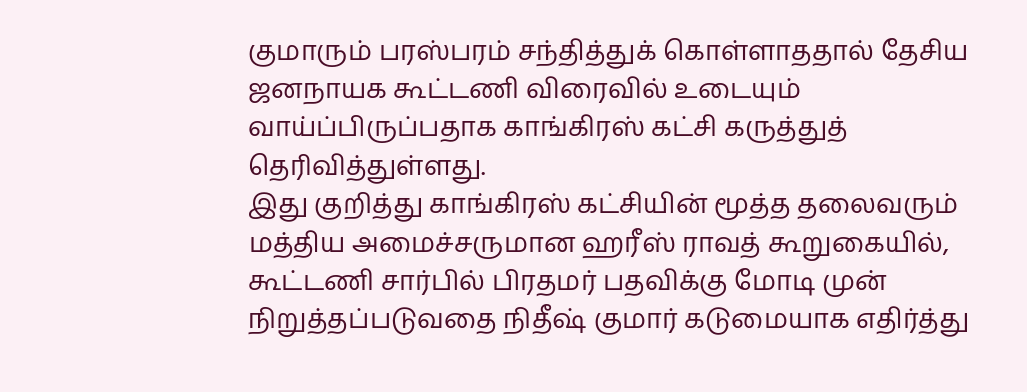குமாரும் பரஸ்பரம் சந்தித்துக் கொள்ளாததால் தேசிய ஜனநாயக கூட்டணி விரைவில் உடையும் வாய்ப்பிருப்பதாக காங்கிரஸ் கட்சி கருத்துத் தெரிவித்துள்ளது.
இது குறித்து காங்கிரஸ் கட்சியின் மூத்த தலைவரும் மத்திய அமைச்சருமான ஹரீஸ் ராவத் கூறுகையில்,
கூட்டணி சார்பில் பிரதமர் பதவிக்கு மோடி முன் நிறுத்தப்படுவதை நிதீஷ் குமார் கடுமையாக எதிர்த்து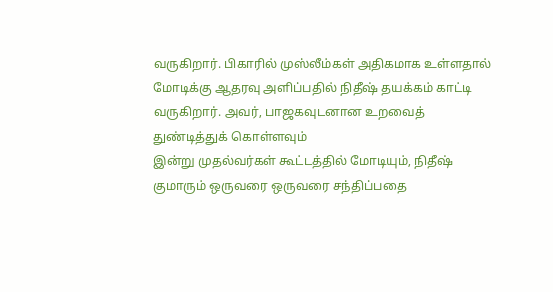வருகிறார். பிகாரில் முஸ்லீம்கள் அதிகமாக உள்ளதால் மோடிக்கு ஆதரவு அளிப்பதில் நிதீஷ் தயக்கம் காட்டி வருகிறார். அவர், பாஜகவுடனான உறவைத் துண்டித்துக் கொள்ளவும்
இன்று முதல்வர்கள் கூட்டத்தில் மோடியும், நிதீஷ் குமாரும் ஒருவரை ஒருவரை சந்திப்பதை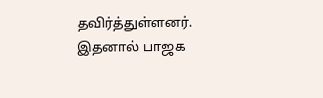தவிர்த்துள்ளனர். இதனால் பாஜக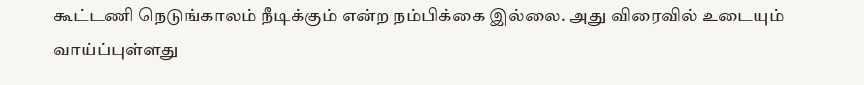கூட்டணி நெடுங்காலம் நீடிக்கும் என்ற நம்பிக்கை இல்லை. அது விரைவில் உடையும் வாய்ப்புள்ளது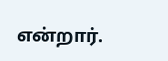என்றார்.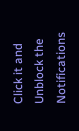Click it and Unblock the Notifications